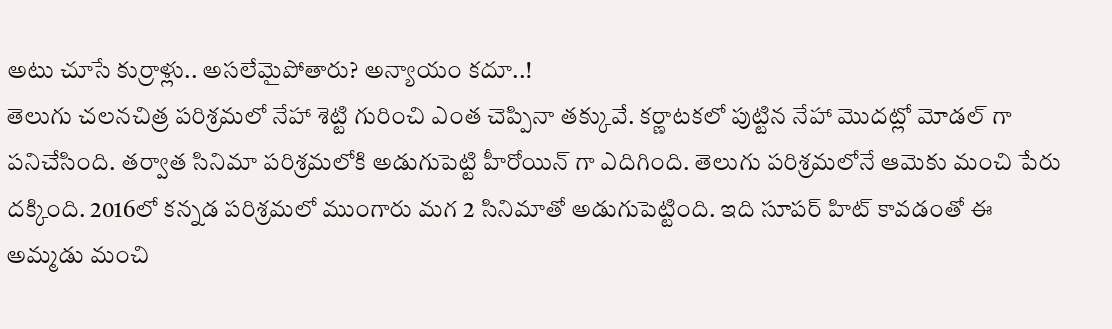అటు చూసే కుర్రాళ్లు.. అసలేమైపోతారు? అన్యాయం కదూ..!
తెలుగు చలనచిత్ర పరిశ్రమలో నేహా శెట్టి గురించి ఎంత చెప్పినా తక్కువే. కర్ణాటకలో పుట్టిన నేహా మొదట్లో మోడల్ గా పనిచేసింది. తర్వాత సినిమా పరిశ్రమలోకి అడుగుపెట్టి హీరోయిన్ గా ఎదిగింది. తెలుగు పరిశ్రమలోనే ఆమెకు మంచి పేరు దక్కింది. 2016లో కన్నడ పరిశ్రమలో ముంగారు మగ 2 సినిమాతో అడుగుపెట్టింది. ఇది సూపర్ హిట్ కావడంతో ఈ అమ్మడు మంచి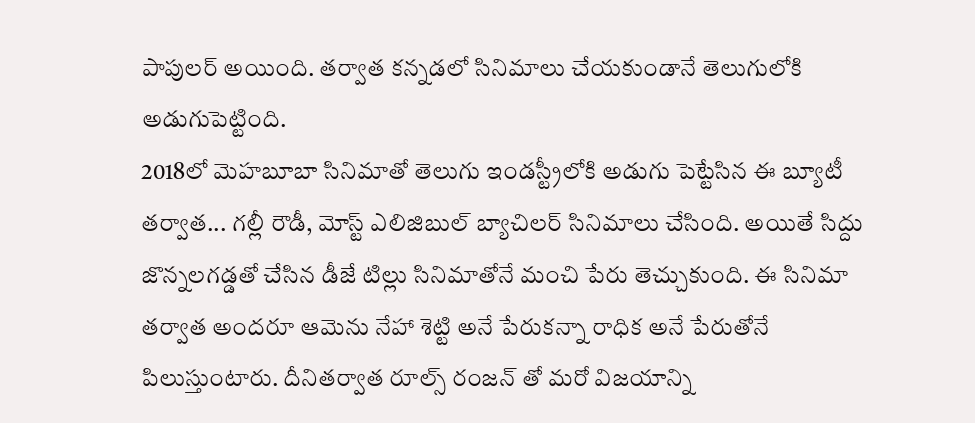పాపులర్ అయింది. తర్వాత కన్నడలో సినిమాలు చేయకుండానే తెలుగులోకి అడుగుపెట్టింది.
2018లో మెహబూబా సినిమాతో తెలుగు ఇండస్ట్రీలోకి అడుగు పెట్టేసిన ఈ బ్యూటీ తర్వాత... గల్లీ రౌడీ, మోస్ట్ ఎలిజిబుల్ బ్యాచిలర్ సినిమాలు చేసింది. అయితే సిద్దు జొన్నలగడ్డతో చేసిన డీజే టిల్లు సినిమాతోనే మంచి పేరు తెచ్చుకుంది. ఈ సినిమా తర్వాత అందరూ ఆమెను నేహా శెట్టి అనే పేరుకన్నా రాధిక అనే పేరుతోనే పిలుస్తుంటారు. దీనితర్వాత రూల్స్ రంజన్ తో మరో విజయాన్ని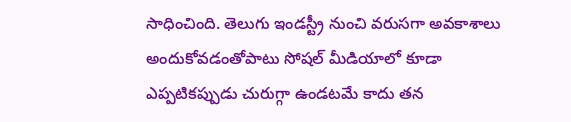సాధించింది. తెలుగు ఇండస్ట్రీ నుంచి వరుసగా అవకాశాలు అందుకోవడంతోపాటు సోషల్ మీడియాలో కూడా ఎప్పటికప్పుడు చురుగ్గా ఉండటమే కాదు తన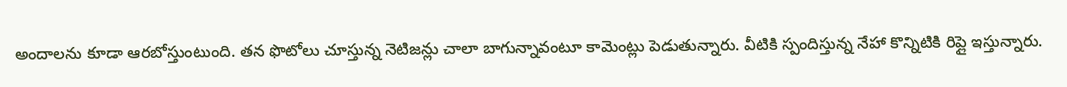అందాలను కూడా ఆరబోస్తుంటుంది. తన ఫొటోలు చూస్తున్న నెటిజన్లు చాలా బాగున్నావంటూ కామెంట్లు పెడుతున్నారు. వీటికి స్పందిస్తున్న నేహా కొన్నిటికి రిప్లై ఇస్తున్నారు.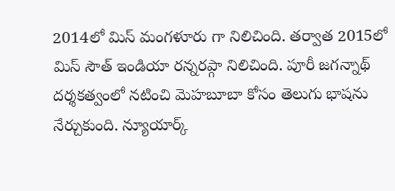2014లో మిస్ మంగళూరు గా నిలిచింది. తర్వాత 2015లో మిస్ సౌత్ ఇండియా రన్నరప్గా నిలిచింది. పూరీ జగన్నాథ్ దర్శకత్వంలో నటించి మెహబూబా కోసం తెలుగు భాషను నేర్చుకుంది. న్యూయార్క్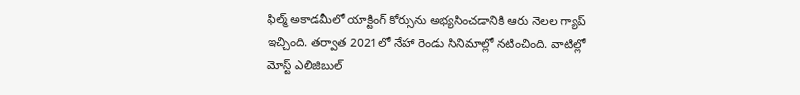ఫిల్మ్ అకాడమీలో యాక్టింగ్ కోర్సును అభ్యసించడానికి ఆరు నెలల గ్యాప్ ఇచ్చింది. తర్వాత 2021లో నేహా రెండు సినిమాల్లో నటించింది. వాటిల్లో మోస్ట్ ఎలిజిబుల్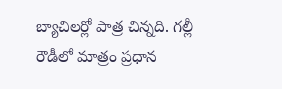బ్యాచిలర్లో పాత్ర చిన్నది. గల్లీ రౌడీలో మాత్రం ప్రధాన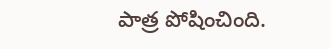పాత్ర పోషించింది.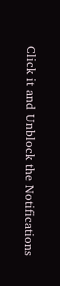Click it and Unblock the Notifications